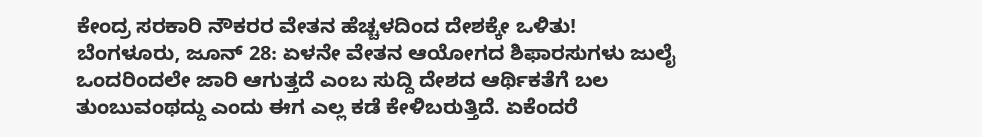ಕೇಂದ್ರ ಸರಕಾರಿ ನೌಕರರ ವೇತನ ಹೆಚ್ಚಳದಿಂದ ದೇಶಕ್ಕೇ ಒಳಿತು!
ಬೆಂಗಳೂರು, ಜೂನ್ 28: ಏಳನೇ ವೇತನ ಆಯೋಗದ ಶಿಫಾರಸುಗಳು ಜುಲೈ ಒಂದರಿಂದಲೇ ಜಾರಿ ಆಗುತ್ತದೆ ಎಂಬ ಸುದ್ದಿ ದೇಶದ ಆರ್ಥಿಕತೆಗೆ ಬಲ ತುಂಬುವಂಥದ್ದು ಎಂದು ಈಗ ಎಲ್ಲ ಕಡೆ ಕೇಳಿಬರುತ್ತಿದೆ. ಏಕೆಂದರೆ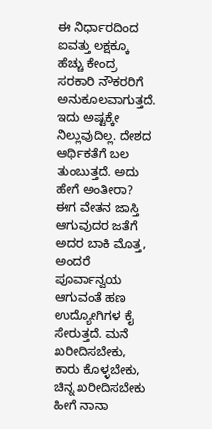ಈ ನಿರ್ಧಾರದಿಂದ ಐವತ್ತು ಲಕ್ಷಕ್ಕೂ ಹೆಚ್ಚು ಕೇಂದ್ರ ಸರಕಾರಿ ನೌಕರರಿಗೆ ಅನುಕೂಲವಾಗುತ್ತದೆ.
ಇದು ಅಷ್ಟಕ್ಕೇ ನಿಲ್ಲುವುದಿಲ್ಲ. ದೇಶದ ಆರ್ಥಿಕತೆಗೆ ಬಲ ತುಂಬುತ್ತದೆ. ಅದು ಹೇಗೆ ಅಂತೀರಾ? ಈಗ ವೇತನ ಜಾಸ್ತಿ ಆಗುವುದರ ಜತೆಗೆ ಅದರ ಬಾಕಿ ಮೊತ್ತ, ಅಂದರೆ ಪೂರ್ವಾನ್ವಯ ಆಗುವಂತೆ ಹಣ ಉದ್ಯೋಗಿಗಳ ಕೈ ಸೇರುತ್ತದೆ. ಮನೆ ಖರೀದಿಸಬೇಕು, ಕಾರು ಕೊಳ್ಳಬೇಕು, ಚಿನ್ನ ಖರೀದಿಸಬೇಕು ಹೀಗೆ ನಾನಾ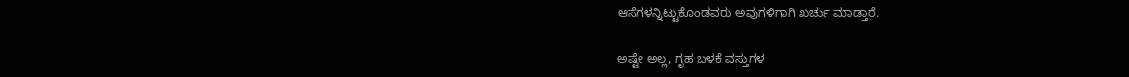ಆಸೆಗಳನ್ನಿಟ್ಟುಕೊಂಡವರು ಅವುಗಳಿಗಾಗಿ ಖರ್ಚು ಮಾಡ್ತಾರೆ.

ಅಷ್ಟೇ ಅಲ್ಲ, ಗೃಹ ಬಳಕೆ ವಸ್ತುಗಳ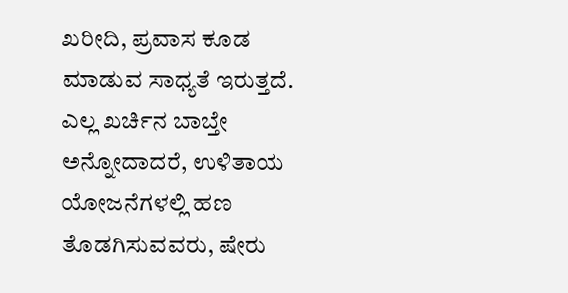ಖರೀದಿ, ಪ್ರವಾಸ ಕೂಡ ಮಾಡುವ ಸಾಧ್ಯತೆ ಇರುತ್ತದೆ. ಎಲ್ಲ ಖರ್ಚಿನ ಬಾಬ್ತೇ ಅನ್ನೋದಾದರೆ, ಉಳಿತಾಯ ಯೋಜನೆಗಳಲ್ಲಿ ಹಣ ತೊಡಗಿಸುವವರು, ಷೇರು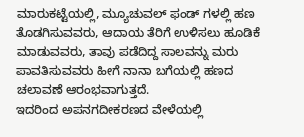ಮಾರುಕಟ್ಟೆಯಲ್ಲಿ, ಮ್ಯೂಚುವಲ್ ಫಂಡ್ ಗಳಲ್ಲಿ ಹಣ ತೊಡಗಿಸುವವರು, ಆದಾಯ ತೆರಿಗೆ ಉಳಿಸಲು ಹೂಡಿಕೆ ಮಾಡುವವರು, ತಾವು ಪಡೆದಿದ್ದ ಸಾಲವನ್ನು ಮರು ಪಾವತಿಸುವವರು ಹೀಗೆ ನಾನಾ ಬಗೆಯಲ್ಲಿ ಹಣದ ಚಲಾವಣೆ ಆರಂಭವಾಗುತ್ತದೆ.
ಇದರಿಂದ ಅಪನಗದೀಕರಣದ ವೇಳೆಯಲ್ಲಿ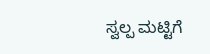ಸ್ವಲ್ಪ ಮಟ್ಟಿಗೆ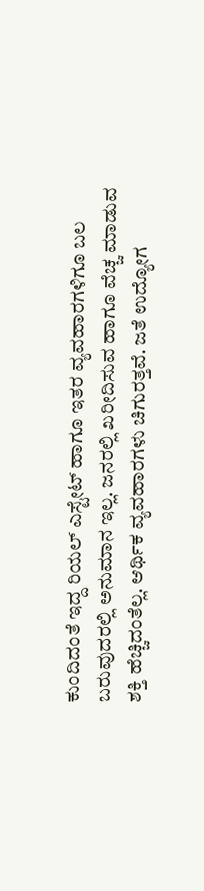ಕುಂದಿದಂತೆ ಇದ್ದ ರಿಯಲ್ ಎಸ್ಟೇಟ್ ಹಾಗೂ ಇತರ ವ್ಯವಹಾರಗಳಿಗೂ ಬಲ ಬರುವುದರಲ್ಲಿ ಅನುಮಾನ ಇಲ್ಲ. ಜನರಲ್ಲಿ ಖರೀದಿಸುವ ಹಾಗೂ ವೆಚ್ಚ ಮಾಡುವ ಶಕ್ತಿ ಹೆಚ್ಚಿದಂತೆಲ್ಲ. ಆರ್ಥಿಕ ವ್ಯವಹಾರಗಳು ಚಿಗುರತ್ತವೆ. ಜತೆ ಉದ್ಯೋಗ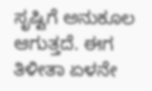ಸೃಷ್ಟಿಗೆ ಅನುಕೂಲ ಆಗುತ್ತದೆ. ಈಗ ತಿಳೀತಾ ಏಳನೇ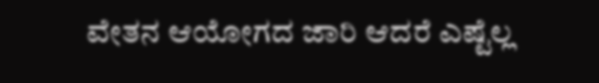ವೇತನ ಆಯೋಗದ ಜಾರಿ ಆದರೆ ಎಷ್ಟೆಲ್ಲ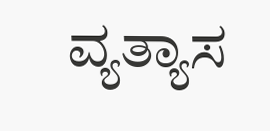ವ್ಯತ್ಯಾಸ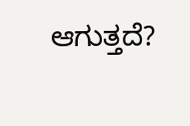ಆಗುತ್ತದೆ?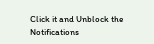Click it and Unblock the Notifications